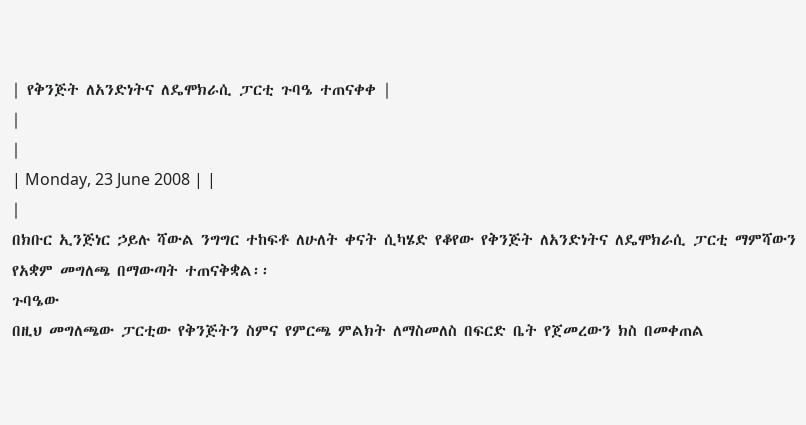| የቅንጅት ለአንድነትና ለዴሞክራሲ ፓርቲ ጉባዔ ተጠናቀቀ |
|
|
| Monday, 23 June 2008 | |
|
በክቡር ኢንጅነር ኃይሉ ሻውል ንግግር ተከፍቶ ለሁለት ቀናት ሲካሄድ የቆየው የቅንጅት ለአንድነትና ለዴሞክራሲ ፓርቲ ማምሻውን የአቋም መግለጫ በማውጣት ተጠናቅቋል፡፡
ጉባዔው
በዚህ መግለጫው ፓርቲው የቅንጅትን ስምና የምርጫ ምልክት ለማስመለስ በፍርድ ቤት የጀመረውን ክስ በመቀጠል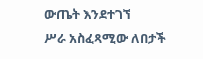ውጤት እንደተገኘ
ሥራ አስፈጻሚው ለበታች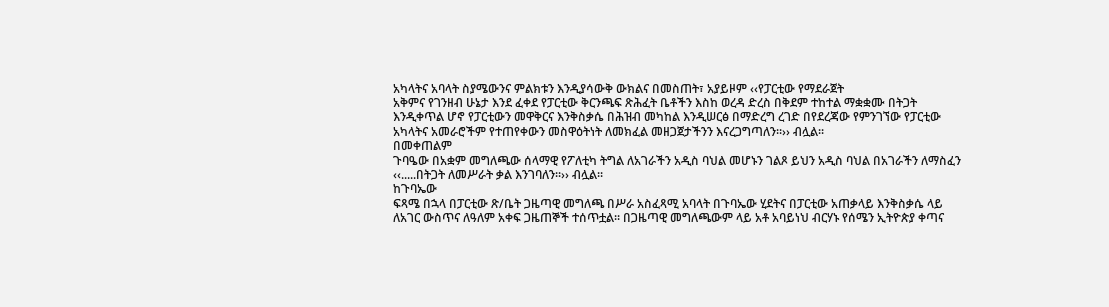አካላትና አባላት ስያሜውንና ምልክቱን እንዲያሳውቅ ውክልና በመስጠት፣ አያይዞም ‹‹የፓርቲው የማደራጀት
አቅምና የገንዘብ ሁኔታ እንደ ፈቀደ የፓርቲው ቅርንጫፍ ጽሕፈት ቤቶችን እስከ ወረዳ ድረስ በቅደም ተከተል ማቋቋሙ በትጋት
እንዲቀጥል ሆኖ የፓርቲውን መዋቅርና እንቅስቃሴ በሕዝብ መካከል እንዲሠርፅ በማድረግ ረገድ በየደረጃው የምንገኘው የፓርቲው
አካላትና አመራሮችም የተጠየቀውን መስዋዕትነት ለመክፈል መዘጋጀታችንን እናረጋግጣለን፡፡›› ብሏል፡፡
በመቀጠልም
ጉባዔው በአቋም መግለጫው ሰላማዊ የፖለቲካ ትግል ለአገራችን አዲስ ባህል መሆኑን ገልጾ ይህን አዲስ ባህል በአገራችን ለማስፈን
‹‹.....በትጋት ለመሥራት ቃል እንገባለን፡፡›› ብሏል፡፡
ከጉባኤው
ፍጻሜ በኋላ በፓርቲው ጽ/ቤት ጋዜጣዊ መግለጫ በሥራ አስፈጻሚ አባላት በጉባኤው ሂደትና በፓርቲው አጠቃላይ እንቅስቃሴ ላይ
ለአገር ውስጥና ለዓለም አቀፍ ጋዜጠኞች ተሰጥቷል፡፡ በጋዜጣዊ መግለጫውም ላይ አቶ አባይነህ ብርሃኑ የሰሜን ኢትዮጵያ ቀጣና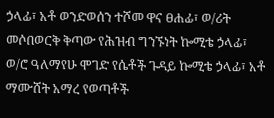ኃላፊ፣ አቶ ወንድወሰን ተሾመ ዋና ፀሐፊ፣ ወ/ሪት መሶበወርቅ ቅጣው የሕዝብ ግንኙነት ኰሚቴ ኃላፊ፣ ወ/ሮ ዓለማየሁ ሞገድ የሴቶች ጉዳይ ኰሚቴ ኃላፊ፣ አቶ ማሙሸት አማረ የወጣቶች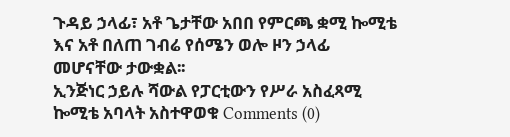ጉዳይ ኃላፊ፣ አቶ ጌታቸው አበበ የምርጫ ቋሚ ኰሚቴ እና አቶ በለጠ ገብሬ የሰሜን ወሎ ዞን ኃላፊ መሆናቸው ታውቋል፡፡
ኢንጅነር ኃይሉ ሻውል የፓርቲውን የሥራ አስፈጻሚ ኰሚቴ አባላት አስተዋወቁ Comments (0)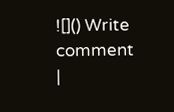![]() Write comment
|